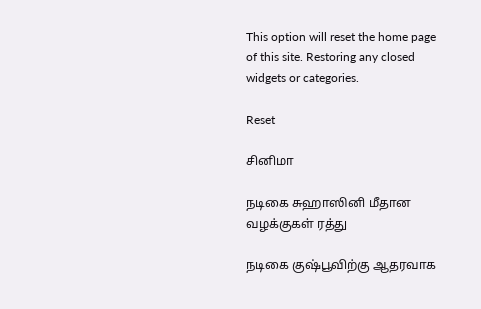This option will reset the home page of this site. Restoring any closed widgets or categories.

Reset

சினிமா

நடிகை சுஹாஸினி மீதான வழக்குகள் ரத்து

நடிகை குஷ்பூவிற்கு ஆதரவாக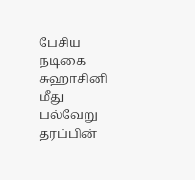பேசிய நடிகை சுஹாசினி மீது பல்வேறு தரப்பின்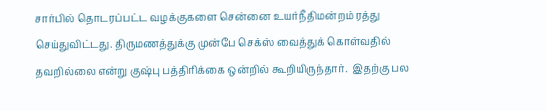சார்பில் தொடரப்பட்ட வழக்குகளை சென்னை உயர்நீதிமன்றம் ரத்து செய்துவிட்டது. திருமணத்துக்கு முன்பே செக்ஸ் வைத்துக் கொள்வதில் தவறில்லை என்று குஷ்பு பத்திரிக்கை ஒன்றில் கூறியிருந்தார்.  இதற்கு பல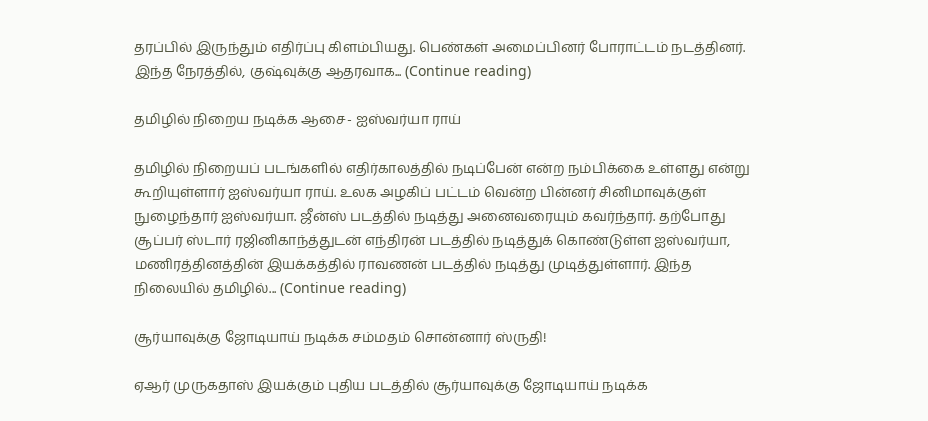தரப்பில் இருந்தும் எதிர்ப்பு கிளம்பியது. பெண்கள் அமைப்பினர் போராட்டம் நடத்தினர். இந்த நேரத்தில், குஷ்வுக்கு ஆதரவாக... (Continue reading)

தமிழில் நிறைய நடிக்க ஆசை- ஐஸ்வர்யா ராய்

தமிழில் நிறையப் படங்களில் எதிர்காலத்தில் நடிப்பேன் என்ற நம்பிக்கை உள்ளது என்று கூறியுள்ளார் ஐஸ்வர்யா ராய். உலக அழகிப் பட்டம் வென்ற பின்னர் சினிமாவுக்குள் நுழைந்தார் ஐஸ்வர்யா. ஜீன்ஸ் படத்தில் நடித்து அனைவரையும் கவர்ந்தார். தற்போது சூப்பர் ஸ்டார் ரஜினிகாந்த்துடன் எந்திரன் படத்தில் நடித்துக் கொண்டுள்ள ஐஸ்வர்யா, மணிரத்தினத்தின் இயக்கத்தில் ராவணன் படத்தில் நடித்து முடித்துள்ளார். இந்த நிலையில் தமிழில்... (Continue reading)

சூர்யாவுக்கு ஜோடியாய் நடிக்க சம்மதம் சொன்னார் ஸ்ருதி!

ஏஆர் முருகதாஸ் இயக்கும் புதிய படத்தில் சூர்யாவுக்கு ஜோடியாய் நடிக்க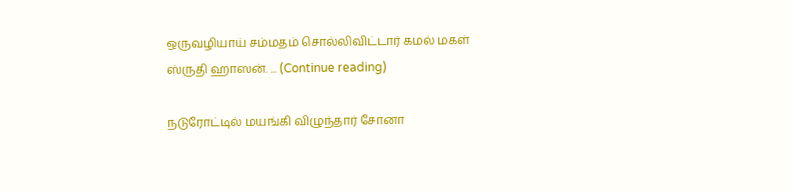ஒருவழியாய் சம்மதம் சொல்லிவிட்டார் கமல் மகள் ஸ்ருதி ஹாஸன். ... (Continue reading)

நடுரோட்டில் மயங்கி விழுந்தார் சோனா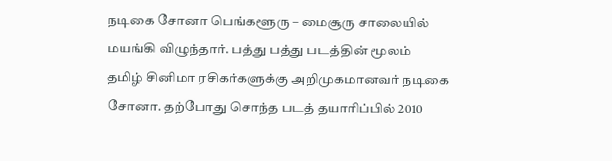நடிகை சோனா பெங்களூரு – மைசூரு சாலையில் மயங்கி விழுந்தார். பத்து பத்து படத்தின் மூலம் தமிழ் சினிமா ரசிகர்களுக்கு அறிமுகமானவர் நடிகை சோனா. தற்போது சொந்த படத் தயாரிப்பில் 2010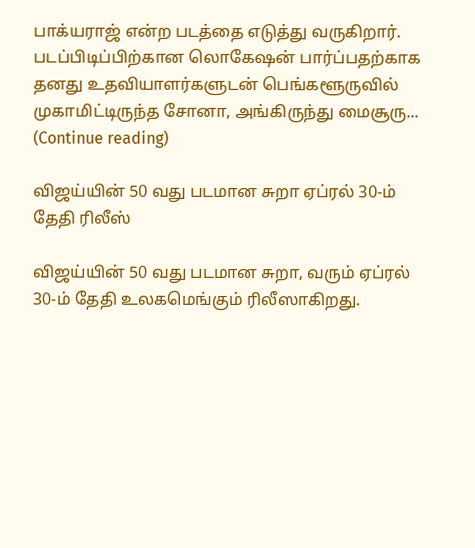பாக்யராஜ் என்ற படத்தை எடுத்து வருகிறார். படப்பிடிப்பிற்கான லொகேஷன் பார்ப்பதற்காக தனது உதவியாளர்களுடன் பெங்களூருவில் முகாமிட்டிருந்த சோனா, அங்கிருந்து மைசூரு... (Continue reading)

விஜய்யின் 50 வது படமான சுறா ஏப்ரல் 30-ம் தேதி ரிலீஸ்

விஜய்யின் 50 வது படமான சுறா, வரும் ஏப்ரல் 30-ம் தேதி உலகமெங்கும் ரிலீஸாகிறது.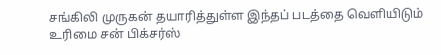சங்கிலி முருகன் தயாரித்துள்ள இந்தப் படத்தை வெளியிடும் உரிமை சன் பிக்சர்ஸ்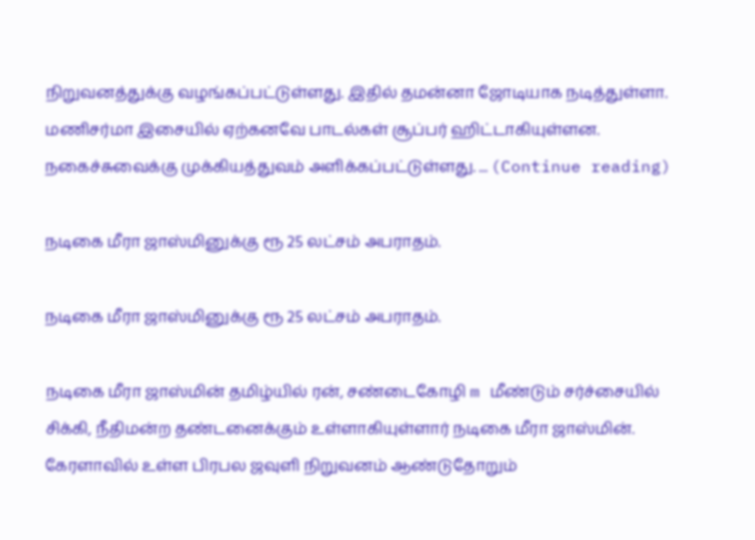நிறுவனத்துக்கு வழங்கப்பட்டுள்ளது. இதில் தமன்னா ஜோடியாக நடித்துள்ளா. மணிசர்மா இசையில் ஏற்கனவே பாடல்கள் சூப்பர் ஹிட்டாகியுள்ளன. நகைச்சுவைக்கு முக்கியத்துவம் அளிக்கப்பட்டுள்ளது. ... (Continue reading)

நடிகை மீரா ஜாஸ்மினுக்கு ரூ 25 லட்சம் அபராதம்.

நடிகை மீரா ஜாஸ்மினுக்கு ரூ 25 லட்சம் அபராதம்.

நடிகை மீரா ஜாஸ்மின் தமிழ்யில் ரன், சண்டைகோழி m மீண்டும் சர்ச்சையில் சிக்கி, நீதிமன்ற தண்டனைக்கும் உள்ளாகியுள்ளார் நடிகை மீரா ஜாஸ்மின். கேரளாவில் உள்ள பிரபல ஜவுளி நிறுவனம் ஆண்டுதோறும்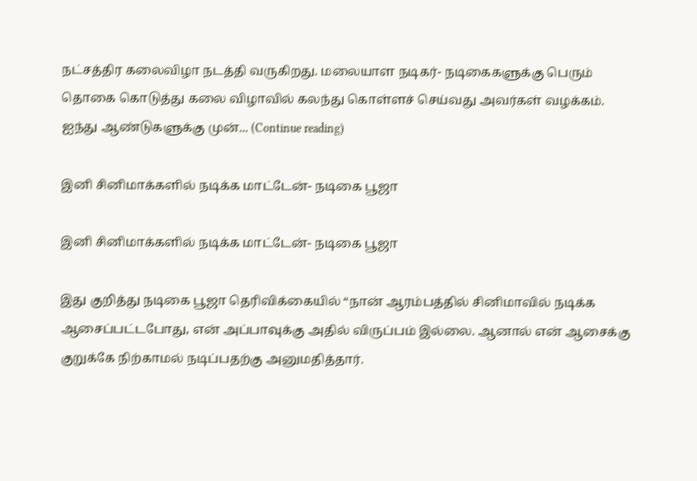நட்சத்திர கலைவிழா நடத்தி வருகிறது. மலையாள நடிகர்- நடிகைகளுக்கு பெரும் தொகை கொடுத்து கலை விழாவில் கலந்து கொள்ளச் செய்வது அவர்கள் வழக்கம். ஐந்து ஆண்டுகளுக்கு முன்... (Continue reading)

இனி சினிமாக்களில் நடிக்க மாட்டேன்- நடிகை பூஜா

இனி சினிமாக்களில் நடிக்க மாட்டேன்- நடிகை பூஜா

இது குறித்து நடிகை பூஜா தெரிவிக்கையில் “நான் ஆரம்பத்தில் சினிமாவில் நடிக்க ஆசைப்பட்டபோது, என் அப்பாவுக்கு அதில் விருப்பம் இல்லை. ஆனால் என் ஆசைக்கு குறுக்கே நிற்காமல் நடிப்பதற்கு அனுமதித்தார்.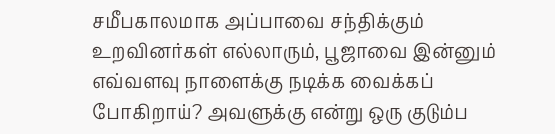சமீபகாலமாக அப்பாவை சந்திக்கும் உறவினர்கள் எல்லாரும், பூஜாவை இன்னும் எவ்வளவு நாளைக்கு நடிக்க வைக்கப் போகிறாய்? அவளுக்கு என்று ஒரு குடும்ப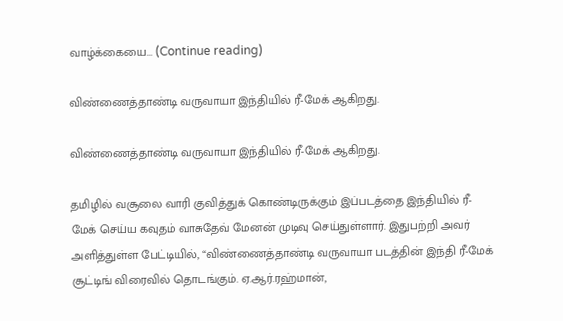வாழ்க்கையை... (Continue reading)

விண்ணைத்தாண்டி வருவாயா இந்தியில் ரீ-மேக் ஆகிறது.

விண்ணைத்தாண்டி வருவாயா இந்தியில் ரீ-மேக் ஆகிறது.

தமிழில் வசூலை வாரி குவித்துக் கொண்டிருக்கும் இப்படத்தை இந்தியில் ரீ-மேக் செய்ய கவுதம் ‌வாசுதேவ் மேனன் முடிவு செய்துள்ளார். இதுபற்றி அவர் அளித்துள்ள பேட்டியில், “விண்ணைத்தாண்டி வருவாயா படத்தின் இந்தி ரீ-மேக் சூட்டிங் விரைவில் தொடங்கும். ஏ.ஆர்.ரஹ்மான்,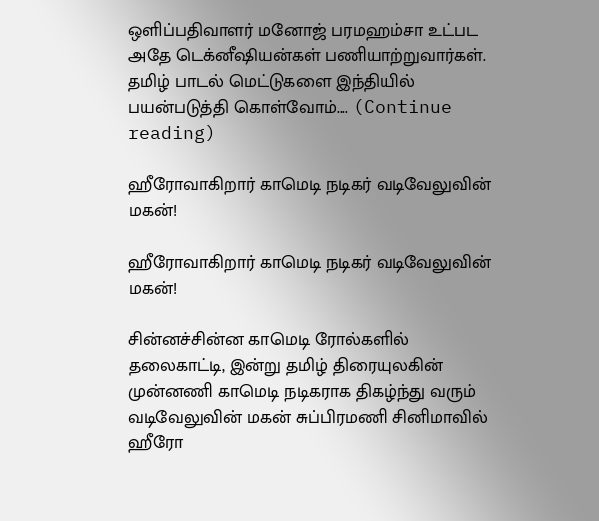ஒளிப்பதிவாளர் மனோஜ் பரமஹம்சா உட்பட அதே டெக்னீஷியன்கள் பணியாற்றுவார்கள். தமிழ் பாடல் மெட்டுகளை இந்தியில் பயன்படுத்தி கொள்வோம்.... (Continue reading)

ஹீரோவாகிறார் காமெடி நடிகர் வடிவேலுவின் மகன்!

ஹீரோவாகிறார் காமெடி நடிகர் வடிவேலுவின்  மகன்!

சின்னச்சின்ன காமெடி ரோல்களில் தலைகாட்டி, இன்று தமிழ் திரையுலகின் முன்னணி காமெடி நடிகராக திகழ்ந்து வரும் வடிவேலுவின் மகன் சுப்பிரமணி சினிமாவில் ஹீரோ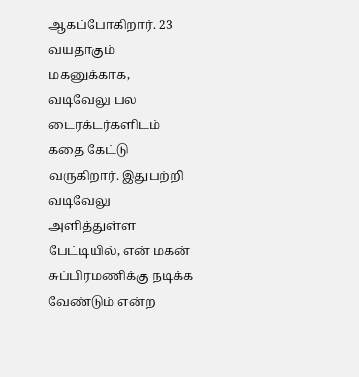ஆகப்போகிறார். 23 வயதாகும் மகனுக்காக, வடிவேலு பல டைரக்டர்களிடம் கதை கேட்டு வருகிறார். இதுபற்றி வடிவேலு அளித்துள்ள பேட்டியில், என் மகன் சுப்பிரமணிக்கு நடிக்க வேண்டும் என்ற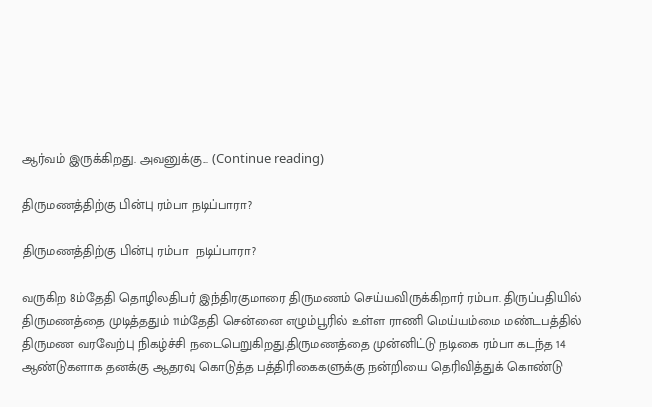ஆர்வம் இருக்கிறது. அவனுக்கு... (Continue reading)

திருமணத்திற்கு பின்பு ரம்பா நடிப்பாரா?

திருமணத்திற்கு பின்பு ரம்பா  நடிப்பாரா?

வருகிற 8ம்தேதி தொழிலதிபர் இந்திரகுமாரை திருமணம் செய்யவிருக்கிறார் ரம்பா. திருப்பதியில் திருமணத்தை முடித்ததும் 11ம்தேதி சென்னை எழும்பூரில் உள்ள ராணி மெய்யம்மை மண்டபத்தில் திருமண வரவேற்பு நிகழ்ச்சி நடைபெறுகிறது.திருமணத்தை‌ முன்னிட்டு நடிகை ரம்பா கடந்த 14 ஆண்டுகளாக தனக்கு ஆதரவு கொடுத்த பத்திரிகைகளுக்கு நன்றியை தெரிவித்துக் கொண்‌டு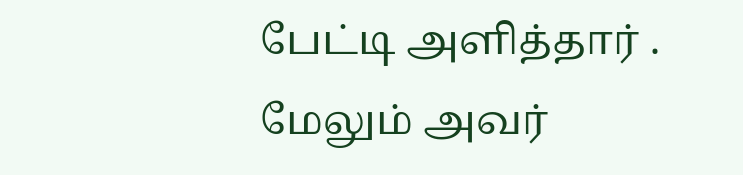பேட்டி அளித்தார் . மேலும் அவர்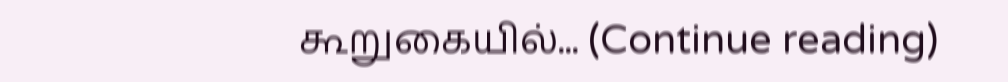கூறுகையில்... (Continue reading)